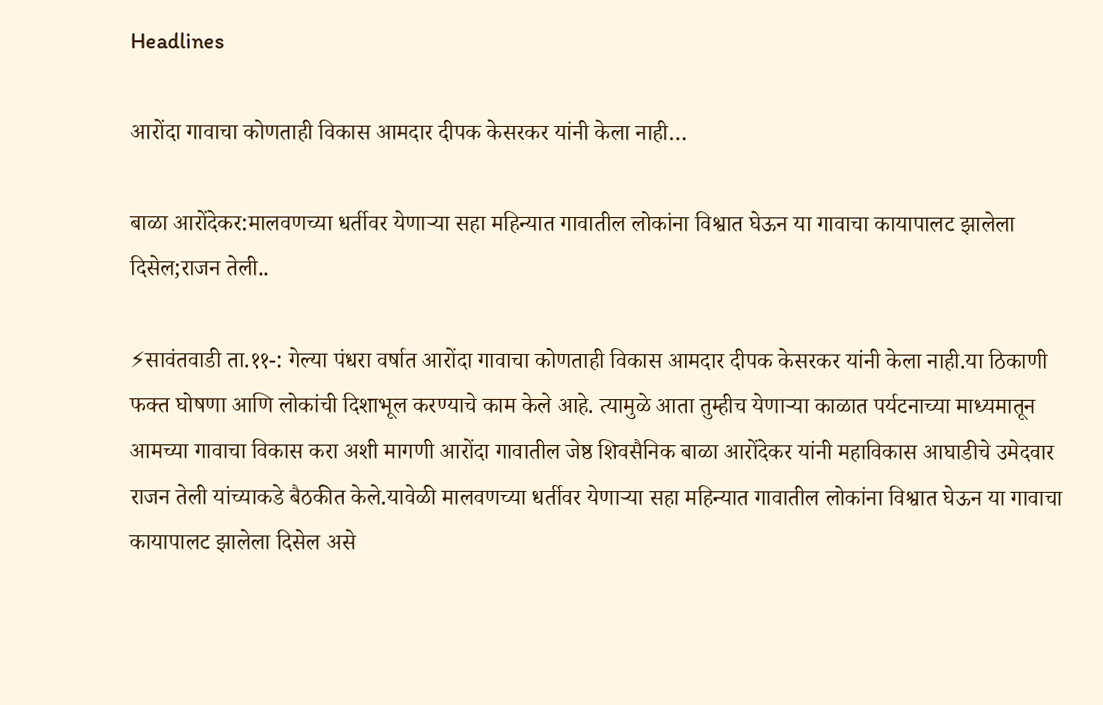Headlines

आरोंदा गावाचा कोणताही विकास आमदार दीपक केसरकर यांनी केला नाही…

बाळा आरोंदेकर:मालवणच्या धर्तीवर येणाऱ्या सहा महिन्यात गावातील लोकांना विश्वात घेऊन या गावाचा कायापालट झालेला दिसेल;राजन तेली..

⚡सावंतवाडी ता.११-: गेल्या पंधरा वर्षात आरोंदा गावाचा कोणताही विकास आमदार दीपक केसरकर यांनी केला नाही.या ठिकाणी फक्त घोषणा आणि लोकांची दिशाभूल करण्याचे काम केले आहे. त्यामुळे आता तुम्हीच येणाऱ्या काळात पर्यटनाच्या माध्यमातून आमच्या गावाचा विकास करा अशी मागणी आरोंदा गावातील जेष्ठ शिवसैनिक बाळा आरोंदेकर यांनी महाविकास आघाडीचे उमेदवार राजन तेली यांच्याकडे बैठकीत केले.यावेळी मालवणच्या धर्तीवर येणाऱ्या सहा महिन्यात गावातील लोकांना विश्वात घेऊन या गावाचा कायापालट झालेला दिसेल असे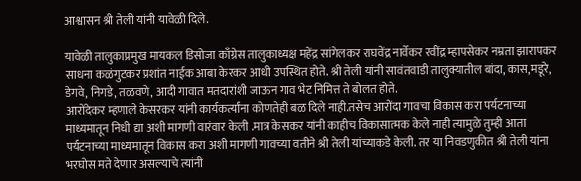आश्वासन श्री तेली यांनी यावेळी दिले.

यावेळी तालुकाप्रमुख मायकल डिसोजा काँग्रेस तालुकाध्यक्ष महेंद्र सांगेलकर राघवेंद्र नार्वेकर रवींद्र म्हापसेकर नम्रता झारापकर साधना कळंगुटकर प्रशांत नाईक आबा केरकर आधी उपस्थित होते. श्री तेली यांनी सावंतवाडी तालुक्यातील बांदा, कास,मडूरे, डेगवे, निगडे, तळवणे, आदी गावात मतदारांशी जाऊन गाव भेट निमित्त ते बोलत होते.
आरोंदेकर म्हणाले केसरकर यांनी कार्यकर्त्यांना कोणतेही बळ दिले नाही.तसेच आरोंदा गावचा विकास करा पर्यटनाच्या माध्यमातून निधी द्या अशी मागणी वारंवार केली .मात्र केसकर यांनी काहीच विकासात्मक केले नाही त्यामुळे तुम्ही आता पर्यटनाच्या माध्यमातून विकास करा अशी मागणी गावच्या वतीने श्री तेली यांच्याकडे केली. तर या निवडणुकीत श्री तेली यांना भरघोस मते देणार असल्याचे त्यांनी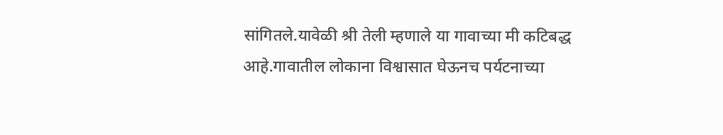सांगितले.यावेळी श्री तेली म्हणाले या गावाच्या मी कटिबद्ध आहे.गावातील लोकाना विश्वासात घेऊनच पर्यटनाच्या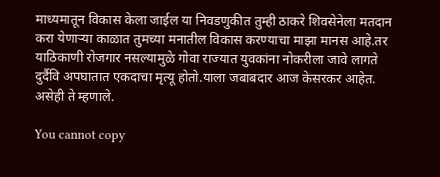माध्यमातून विकास केला जाईल या निवडणुकीत तुम्ही ठाकरे शिवसेनेला मतदान करा येणार्‍या काळात तुमच्या मनातील विकास करण्याचा माझा मानस आहे.तर याठिकाणी रोजगार नसल्यामुळे गोवा राज्यात युवकांना नोकरीला जावे लागते दुर्दैवि अपघातात एकदाचा मृत्यू होतो.याला जबाबदार आज केसरकर आहेत. असेही ते म्हणाले.

You cannot copy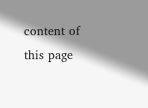content of this page